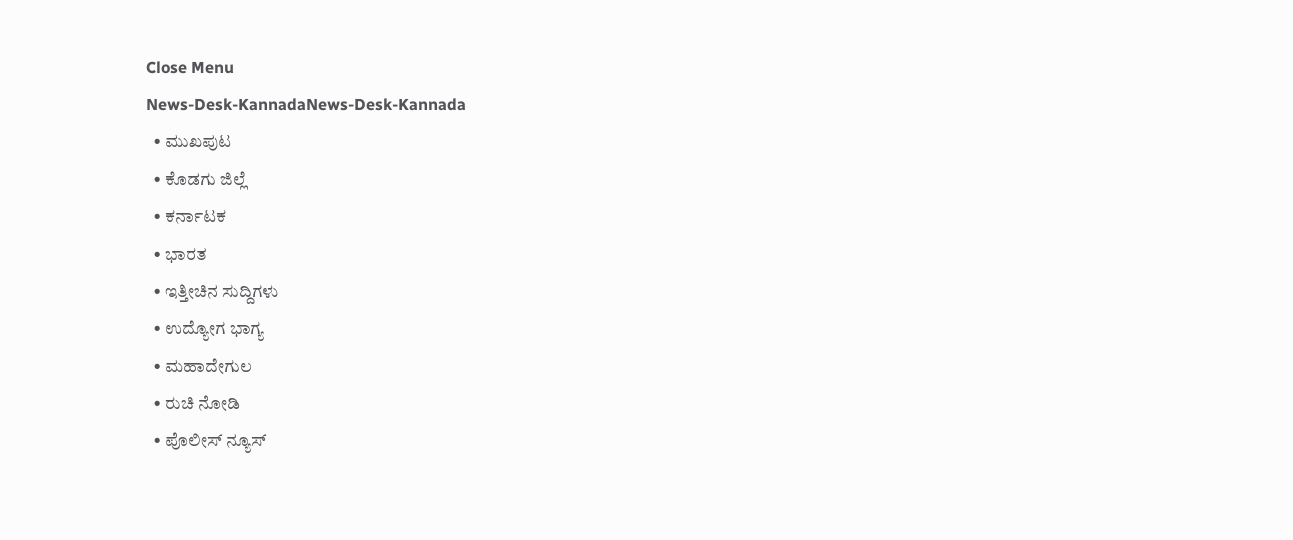Close Menu
News-Desk-KannadaNews-Desk-Kannada
  • ಮುಖಪುಟ
  • ಕೊಡಗು ಜಿಲ್ಲೆ
  • ಕರ್ನಾಟಕ
  • ಭಾರತ
  • ಇತ್ತೀಚಿನ ಸುದ್ದಿಗಳು
  • ಉದ್ಯೋಗ ಭಾಗ್ಯ
  • ಮಹಾದೇಗುಲ
  • ರುಚಿ ನೋಡಿ
  • ಪೊಲೀಸ್ ನ್ಯೂಸ್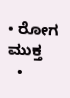• ರೋಗ ಮುಕ್ತ
  •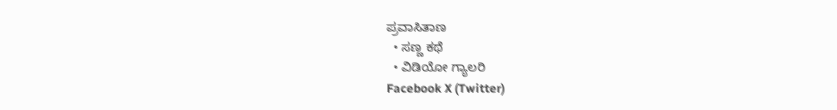ಪ್ರವಾಸಿತಾಣ
  • ಸಣ್ಣ ಕಥೆ
  • ವಿಡಿಯೋ ಗ್ಯಾಲರಿ
Facebook X (Twitter)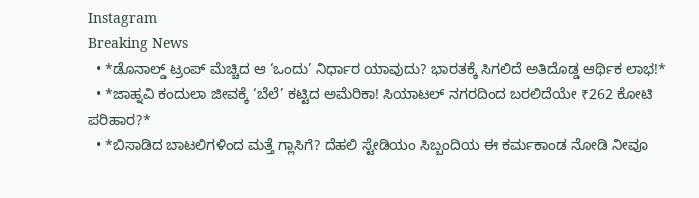Instagram
Breaking News
  • *ಡೊನಾಲ್ಡ್ ಟ್ರಂಪ್ ಮೆಚ್ಚಿದ ಆ ‘ಒಂದು’ ನಿರ್ಧಾರ ಯಾವುದು? ಭಾರತಕ್ಕೆ ಸಿಗಲಿದೆ ಅತಿದೊಡ್ಡ ಆರ್ಥಿಕ ಲಾಭ!*
  • *ಜಾಹ್ನವಿ ಕಂದುಲಾ ಜೀವಕ್ಕೆ ‘ಬೆಲೆ’ ಕಟ್ಟಿದ ಅಮೆರಿಕಾ! ಸಿಯಾಟಲ್ ನಗರದಿಂದ ಬರಲಿದೆಯೇ ₹262 ಕೋಟಿ ಪರಿಹಾರ?*
  • *ಬಿಸಾಡಿದ ಬಾಟಲಿಗಳಿಂದ ಮತ್ತೆ ಗ್ಲಾಸಿಗೆ? ದೆಹಲಿ ಸ್ಟೇಡಿಯಂ ಸಿಬ್ಬಂದಿಯ ಈ ಕರ್ಮಕಾಂಡ ನೋಡಿ ನೀವೂ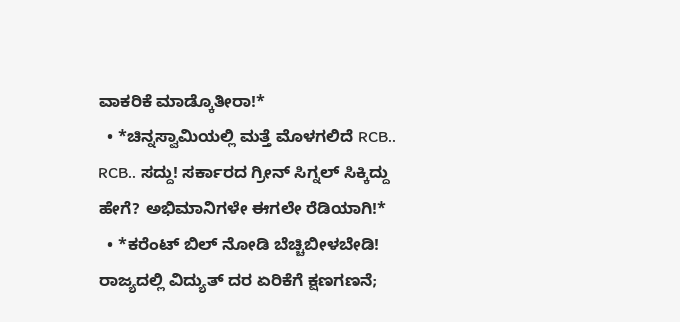ವಾಕರಿಕೆ ಮಾಡ್ಕೊತೀರಾ!*
  • *ಚಿನ್ನಸ್ವಾಮಿಯಲ್ಲಿ ಮತ್ತೆ ಮೊಳಗಲಿದೆ RCB.. RCB.. ಸದ್ದು! ಸರ್ಕಾರದ ಗ್ರೀನ್ ಸಿಗ್ನಲ್ ಸಿಕ್ಕಿದ್ದು ಹೇಗೆ? ಅಭಿಮಾನಿಗಳೇ ಈಗಲೇ ರೆಡಿಯಾಗಿ!*
  • *ಕರೆಂಟ್ ಬಿಲ್ ನೋಡಿ ಬೆಚ್ಚಿಬೀಳಬೇಡಿ! ರಾಜ್ಯದಲ್ಲಿ ವಿದ್ಯುತ್ ದರ ಏರಿಕೆಗೆ ಕ್ಷಣಗಣನೆ;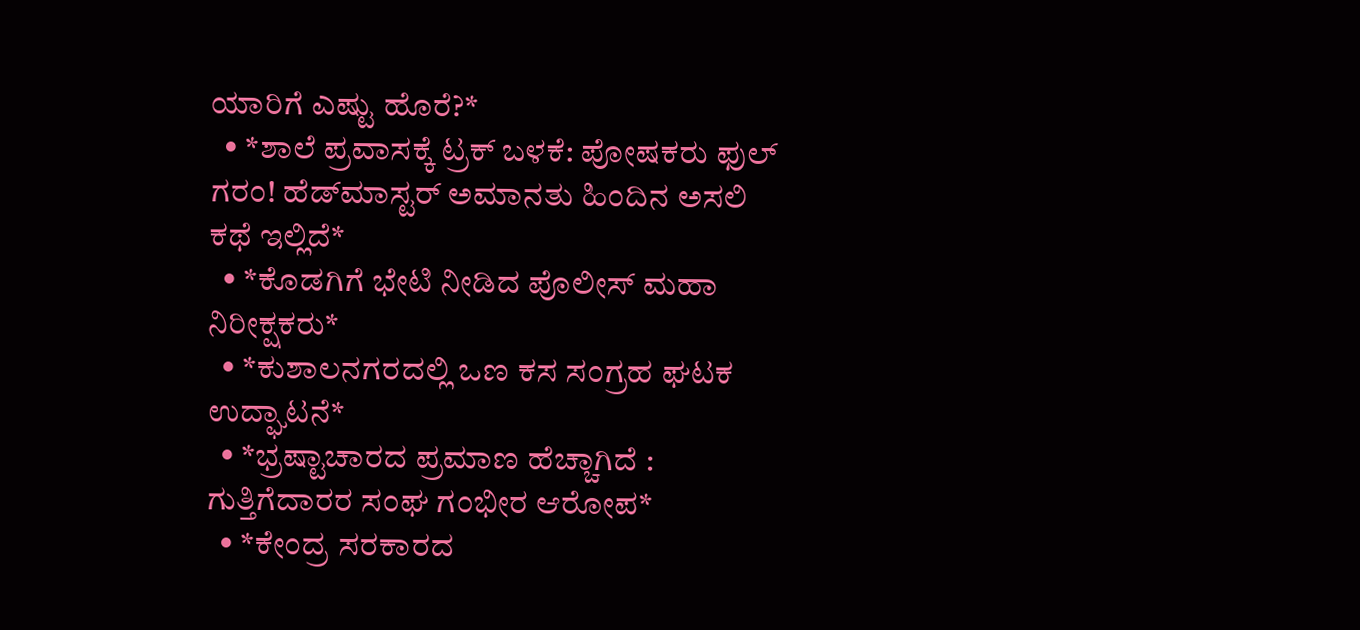ಯಾರಿಗೆ ಎಷ್ಟು ಹೊರೆ?*
  • *ಶಾಲೆ ಪ್ರವಾಸಕ್ಕೆ ಟ್ರಕ್ ಬಳಕೆ: ಪೋಷಕರು ಫುಲ್ ಗರಂ! ಹೆಡ್‌ಮಾಸ್ಟರ್ ಅಮಾನತು ಹಿಂದಿನ ಅಸಲಿ ಕಥೆ ಇಲ್ಲಿದೆ*
  • *ಕೊಡಗಿಗೆ ಭೇಟಿ ನೀಡಿದ ಪೊಲೀಸ್ ಮಹಾ ನಿರೀಕ್ಷಕರು*
  • *ಕುಶಾಲನಗರದಲ್ಲಿ ಒಣ ಕಸ ಸಂಗ್ರಹ ಘಟಕ ಉದ್ಘಾಟನೆ*
  • *ಭ್ರಷ್ಟಾಚಾರದ ಪ್ರಮಾಣ ಹೆಚ್ಚಾಗಿದೆ : ಗುತ್ತಿಗೆದಾರರ ಸಂಘ ಗಂಭೀರ ಆರೋಪ*
  • *ಕೇಂದ್ರ ಸರಕಾರದ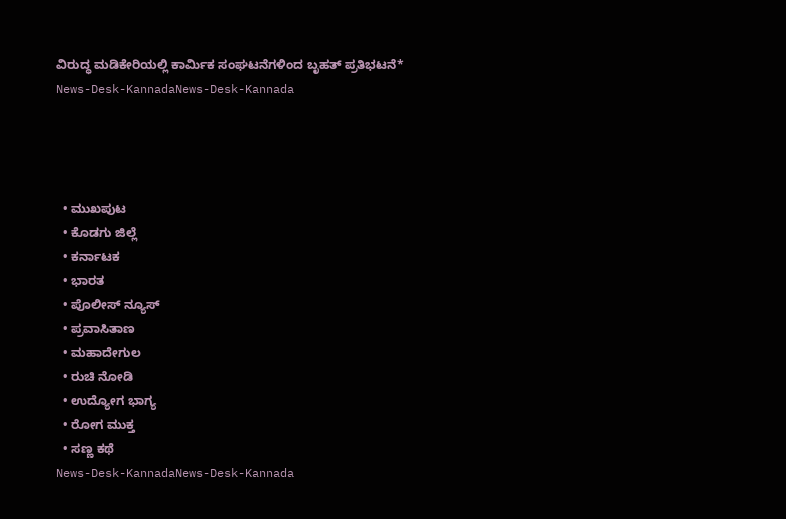ವಿರುದ್ಧ ಮಡಿಕೇರಿಯಲ್ಲಿ ಕಾರ್ಮಿಕ ಸಂಘಟನೆಗಳಿಂದ ಬೃಹತ್ ಪ್ರತಿಭಟನೆ*
News-Desk-KannadaNews-Desk-Kannada




  • ಮುಖಪುಟ
  • ಕೊಡಗು ಜಿಲ್ಲೆ
  • ಕರ್ನಾಟಕ
  • ಭಾರತ
  • ಪೊಲೀಸ್ ನ್ಯೂಸ್
  • ಪ್ರವಾಸಿತಾಣ
  • ಮಹಾದೇಗುಲ
  • ರುಚಿ ನೋಡಿ
  • ಉದ್ಯೋಗ ಭಾಗ್ಯ
  • ರೋಗ ಮುಕ್ತ
  • ಸಣ್ಣ ಕಥೆ
News-Desk-KannadaNews-Desk-Kannada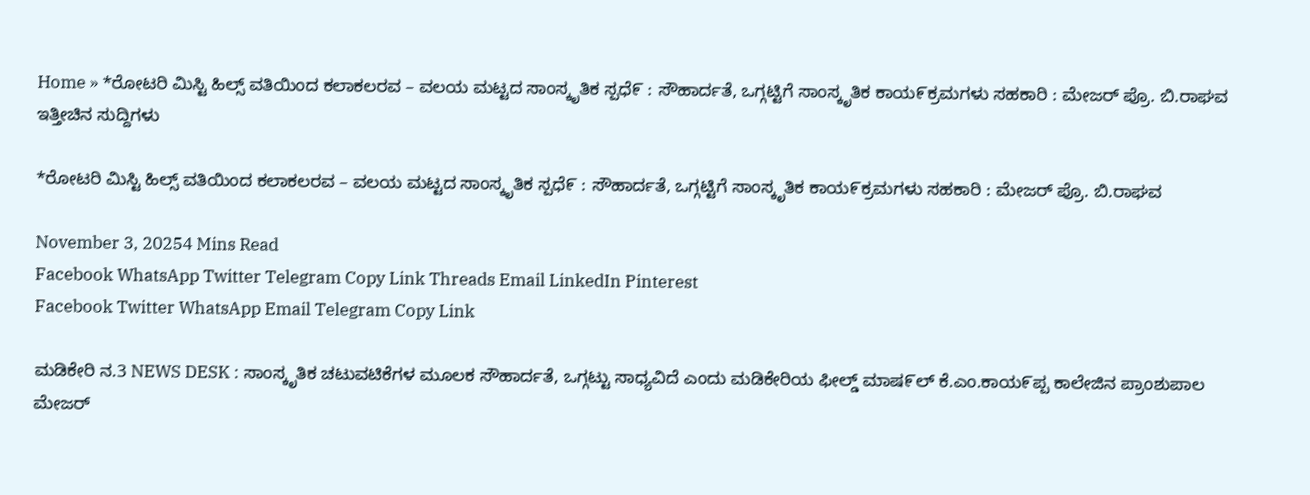Home » *ರೋಟರಿ ಮಿಸ್ಟಿ ಹಿಲ್ಸ್ ವತಿಯಿಂದ ಕಲಾಕಲರವ – ವಲಯ ಮಟ್ಟದ ಸಾಂಸ್ಕೃತಿಕ ಸ್ಪಧೆ೯ : ಸೌಹಾರ್ದತೆ, ಒಗ್ಗಟ್ಟಿಗೆ ಸಾಂಸ್ಕೃತಿಕ ಕಾಯ೯ಕ್ರಮಗಳು ಸಹಕಾರಿ : ಮೇಜರ್ ಪ್ರೊ. ಬಿ.ರಾಘವ
ಇತ್ತೀಚಿನ ಸುದ್ದಿಗಳು

*ರೋಟರಿ ಮಿಸ್ಟಿ ಹಿಲ್ಸ್ ವತಿಯಿಂದ ಕಲಾಕಲರವ – ವಲಯ ಮಟ್ಟದ ಸಾಂಸ್ಕೃತಿಕ ಸ್ಪಧೆ೯ : ಸೌಹಾರ್ದತೆ, ಒಗ್ಗಟ್ಟಿಗೆ ಸಾಂಸ್ಕೃತಿಕ ಕಾಯ೯ಕ್ರಮಗಳು ಸಹಕಾರಿ : ಮೇಜರ್ ಪ್ರೊ. ಬಿ.ರಾಘವ

November 3, 20254 Mins Read
Facebook WhatsApp Twitter Telegram Copy Link Threads Email LinkedIn Pinterest
Facebook Twitter WhatsApp Email Telegram Copy Link

ಮಡಿಕೇರಿ ನ.3 NEWS DESK : ಸಾಂಸ್ಕೃತಿಕ ಚಟುವಟಿಕೆಗಳ ಮೂಲಕ ಸೌಹಾರ್ದತೆ, ಒಗ್ಗಟ್ಟು ಸಾಧ್ಯವಿದೆ ಎಂದು ಮಡಿಕೇರಿಯ ಫೀಲ್ಡ್ ಮಾಷ೯ಲ್ ಕೆ.ಎಂ.ಕಾಯ೯ಪ್ಪ ಕಾಲೇಜಿನ ಪ್ರಾಂಶುಪಾಲ ಮೇಜರ್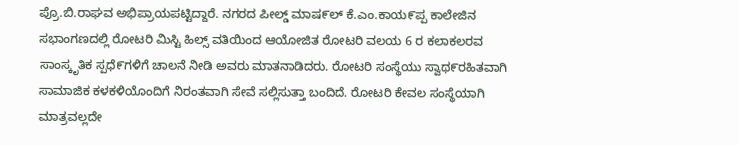ಪ್ರೊ.ಬಿ.ರಾಘವ ಅಭಿಪ್ರಾಯಪಟ್ಟಿದ್ದಾರೆ. ನಗರದ ಪೀಲ್ಡ್ ಮಾಷ೯ಲ್ ಕೆ.ಎಂ.ಕಾಯ೯ಪ್ಪ ಕಾಲೇಜಿನ ಸಭಾಂಗಣದಲ್ಲಿ ರೋಟರಿ ಮಿಸ್ಟಿ ಹಿಲ್ಸ್ ವತಿಯಿಂದ ಆಯೋಜಿತ ರೋಟರಿ ವಲಯ 6 ರ ಕಲಾಕಲರವ ಸಾಂಸ್ಕೃತಿಕ ಸ್ಪಧೆ೯ಗಳಿಗೆ ಚಾಲನೆ ನೀಡಿ ಅವರು ಮಾತನಾಡಿದರು. ರೋಟರಿ ಸಂಸ್ಥೆಯು ಸ್ವಾಥ೯ರಹಿತವಾಗಿ ಸಾಮಾಜಿಕ ಕಳಕಳಿಯೊಂದಿಗೆ ನಿರಂತವಾಗಿ ಸೇವೆ ಸಲ್ಲಿಸುತ್ತಾ ಬಂದಿದೆ. ರೋಟರಿ ಕೇವಲ ಸಂಸ್ಥೆಯಾಗಿ ಮಾತ್ರವಲ್ಲದೇ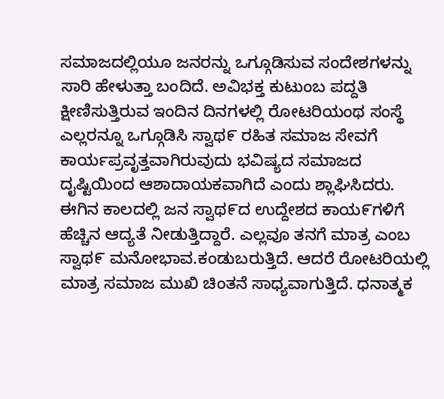ಸಮಾಜದಲ್ಲಿಯೂ ಜನರನ್ನು ಒಗ್ಗೂಡಿಸುವ ಸಂದೇಶಗಳನ್ನು ಸಾರಿ ಹೇಳುತ್ತಾ ಬಂದಿದೆ. ಅವಿಭಕ್ತ ಕುಟುಂಬ ಪದ್ದತಿ ಕ್ಷೀಣಿಸುತ್ತಿರುವ ಇಂದಿನ ದಿನಗಳಲ್ಲಿ ರೋಟರಿಯಂಥ ಸಂಸ್ಥೆ ಎಲ್ಲರನ್ನೂ ಒಗ್ಗೂಡಿಸಿ ಸ್ವಾಥ೯ ರಹಿತ ಸಮಾಜ ಸೇವಗೆ ಕಾರ್ಯಪ್ರವೃತ್ತವಾಗಿರುವುದು ಭವಿಷ್ಯದ ಸಮಾಜದ ದೖಷ್ಟಿಯಿಂದ ಆಶಾದಾಯಕವಾಗಿದೆ ಎಂದು ಶ್ಲಾಘಿಸಿದರು.  ಈಗಿನ ಕಾಲದಲ್ಲಿ ಜನ ಸ್ವಾಥ೯ದ ಉದ್ದೇಶದ ಕಾಯ೯ಗಳಿಗೆ ಹೆಚ್ಚಿನ ಆದ್ಯತೆ ನೀಡುತ್ತಿದ್ದಾರೆ. ಎಲ್ಲವೂ ತನಗೆ ಮಾತ್ರ ಎಂಬ ಸ್ವಾಥ೯ ಮನೋಭಾವ.ಕಂಡುಬರುತ್ತಿದೆ. ಆದರೆ ರೋಟರಿಯಲ್ಲಿ ಮಾತ್ರ ಸಮಾಜ ಮುಖಿ ಚಿಂತನೆ ಸಾಧ್ಯವಾಗುತ್ತಿದೆ. ಧನಾತ್ಮಕ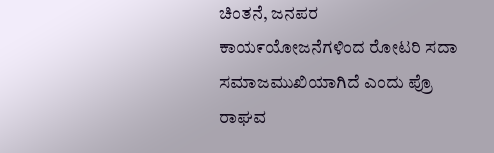ಚಿಂತನೆ, ಜನಪರ ಕಾಯ೯ಯೋಜನೆಗಳಿಂದ ರೋಟರಿ ಸದಾ ಸಮಾಜಮುಖಿಯಾಗಿದೆ ಎಂದು ಪ್ರೊ ರಾಘವ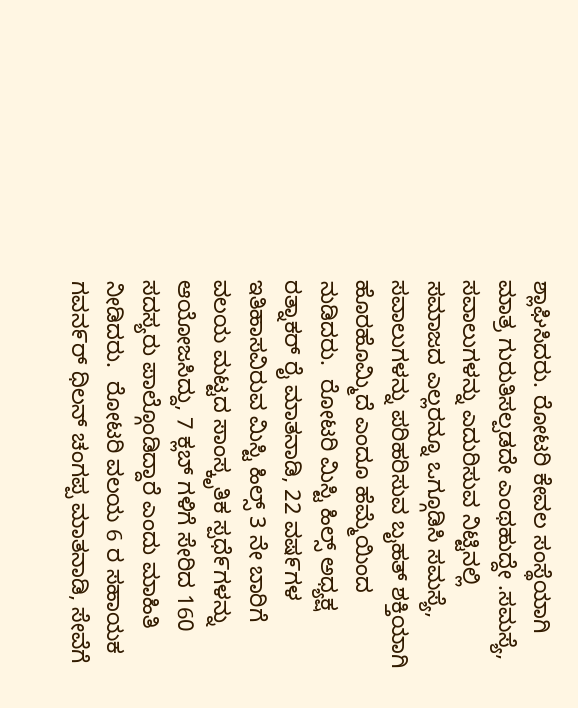ಶ್ಲಾಘಿಸಿದರು. ರೋಟರಿ ಕೇವಲ ಸಂಸ್ಥೆಯಾಗಿ ಮಾತ್ರ ಗುರುತಿಸಲ್ಪಡದೇ ಎಂಥಹುದ್ದೇ .ಸಮಸ್ಯೆ, ಸವಾಲುಗಳನ್ನು ಎದುರಿಸುವ ನಿಟ್ಟಿನಲ್ಲಿ ಸಮಾಜದ ಎಲ್ಲರನ್ನೂ ಒಗ್ಗೂಡಿಸಿ ಸಮಸ್ಯೆ, ಸವಾಲುಗಳನ್ನು ಪರಿಹರಿಸುವ ಬೖಹತ್ ಶಕ್ತಿಯಾಗಿ ಹೊರಹೊಮ್ಮಿದೆ ಎಂದೂ ಹೆಮ್ಮೆಯಿಂದ ನುಡಿದರು.  ರೋಟರಿ ಮಿಸ್ಟಿ ಹಿಲ್ಸ್ ಅಧ್ಯಕ್ಷ ರತ್ನಾಕರ್ ರೈ ಮಾತನಾಡಿ, 22 ವಷ೯ಗಳ ಇತಿಹಾಸವಿರುವ ಮಿಸ್ಟಿ ಹಿಲ್ಸ್ 3 ನೇ ಬಾರಿಗೆ ವಲಯ ಮಟ್ಟದ ಸಾಂಸ್ಕೃತಿಕ ಸ್ಪಧೆ೯ಗಳನ್ನು ಆಯೋಜಸಿದ್ದು, 7 ಕ್ಲಬ್ ಗಳಿಗೆ ಸೇರಿದ 160 ಸದಸ್ಯರು ಪಾಲ್ಗೊಂಡಿದ್ದಾರೆ ಎಂದು ಮಾಹಿತಿ ನೀಡಿದರು.  ರೋಟರಿ ವಲಯ 6 ರ ಸಹಾಯಕ ಗವನ೯ರ್ ಧಿಲನ್ ಚಂಗಪ್ಪ ಮಾತನಾಡಿ, ಸೇವೆಗೆ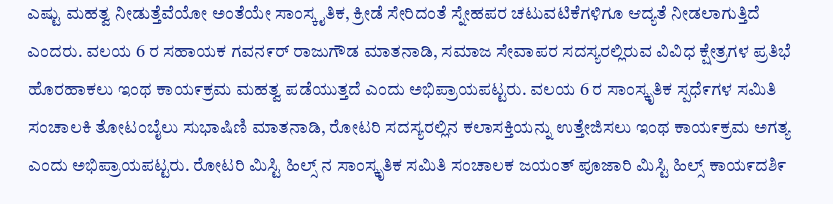ಎಷ್ಟು ಮಹತ್ವ ನೀಡುತ್ತೆವೆಯೋ ಅಂತೆಯೇ ಸಾಂಸ್ಕೖತಿಕ, ಕ್ರೀಡೆ ಸೇರಿದಂತೆ ಸ್ನೇಹಪರ ಚಟುವಟಿಕೆಗಳಿಗೂ ಆದ್ಯತೆ ನೀಡಲಾಗುತ್ತಿದೆ ಎಂದರು. ವಲಯ 6 ರ ಸಹಾಯಕ ಗವನ೯ರ್ ರಾಜುಗೌಡ ಮಾತನಾಡಿ, ಸಮಾಜ ಸೇವಾಪರ ಸದಸ್ಯರಲ್ಲಿರುವ ವಿವಿಧ ಕ್ಷೇತ್ರಗಳ ಪ್ರತಿಭೆ ಹೊರಹಾಕಲು ಇಂಥ ಕಾಯ೯ಕ್ರಮ ಮಹತ್ವ ಪಡೆಯುತ್ತದೆ ಎಂದು ಅಭಿಪ್ರಾಯಪಟ್ಟರು. ವಲಯ 6 ರ ಸಾಂಸ್ಕೃತಿಕ ಸ್ಪಧೆ೯ಗಳ ಸಮಿತಿ ಸಂಚಾಲಕಿ ತೋಟಂಬೈಲು ಸುಭಾಷಿಣಿ ಮಾತನಾಡಿ, ರೋಟರಿ ಸದಸ್ಯರಲ್ಲಿನ ಕಲಾಸಕ್ತಿಯನ್ನು ಉತ್ತೇಜಿಸಲು ಇಂಥ ಕಾಯ೯ಕ್ರಮ ಅಗತ್ಯ ಎಂದು ಅಭಿಪ್ರಾಯಪಟ್ಟರು. ರೋಟರಿ ಮಿಸ್ಟಿ ಹಿಲ್ಸ್ ನ ಸಾಂಸ್ಕೃತಿಕ ಸಮಿತಿ ಸಂಚಾಲಕ ಜಯಂತ್ ಪೂಜಾರಿ ಮಿಸ್ಟಿ ಹಿಲ್ಸ್ ಕಾಯ೯ದಶಿ೯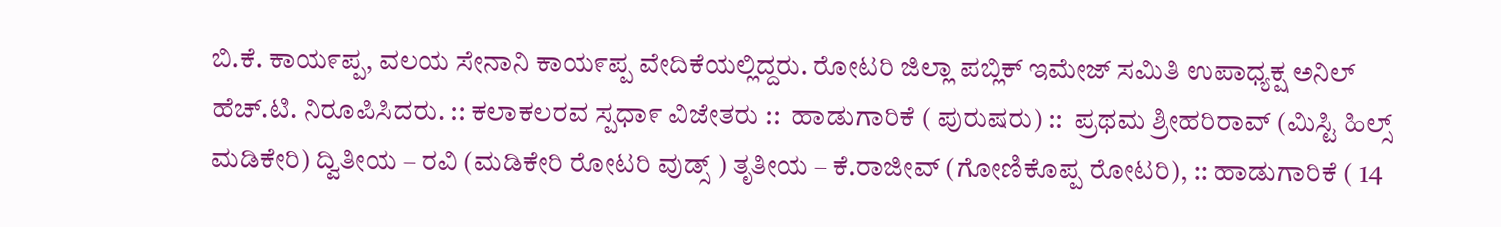ಬಿ.ಕೆ. ಕಾಯ೯ಪ್ಪ, ವಲಯ ಸೇನಾನಿ ಕಾಯ೯ಪ್ಪ ವೇದಿಕೆಯಲ್ಲಿದ್ದರು. ರೋಟರಿ ಜಿಲ್ಲಾ ಪಬ್ಲಿಕ್ ಇಮೇಜ್ ಸಮಿತಿ ಉಪಾಧ್ಯಕ್ಷ ಅನಿಲ್ ಹೆಚ್.ಟಿ. ನಿರೂಪಿಸಿದರು. :: ಕಲಾಕಲರವ ಸ್ಪಧಾ೯ ವಿಜೇತರು ::  ಹಾಡುಗಾರಿಕೆ ( ಪುರುಷರು) ::  ಪ್ರಥಮ ಶ್ರೀಹರಿರಾವ್ (ಮಿಸ್ಟಿ ಹಿಲ್ಸ್ ಮಡಿಕೇರಿ) ದ್ವಿತೀಯ – ರವಿ (ಮಡಿಕೇರಿ ರೋಟರಿ ವುಡ್ಸ್ ) ತೃತೀಯ – ಕೆ.ರಾಜೀವ್ (ಗೋಣಿಕೊಪ್ಪ ರೋಟರಿ), :: ಹಾಡುಗಾರಿಕೆ ( 14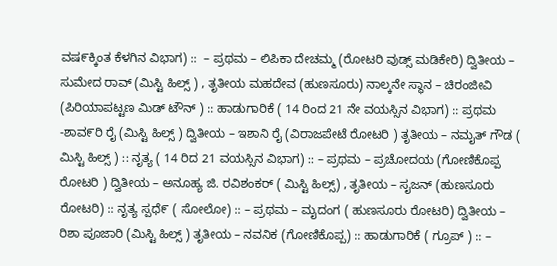ವಷ೯ಕ್ಕಿಂತ ಕೆಳಗಿನ ವಿಭಾಗ) ::  – ಪ್ರಥಮ – ಲಿಪಿಕಾ ದೇಚಮ್ಮ (ರೋಟರಿ ವುಡ್ಸ್ ಮಡಿಕೇರಿ) ದ್ವಿತೀಯ – ಸುಮೇದ ರಾವ್ (ಮಿಸ್ಟಿ ಹಿಲ್ಸ್ ) , ತೃತೀಯ ಮಹದೇವ (ಹುಣಸೂರು) ನಾಲ್ಕನೇ ಸ್ಥಾನ – ಚಿರಂಜೀವಿ (ಪಿರಿಯಾಪಟ್ಟಣ ಮಿಡ್ ಟೌನ್ ) :: ಹಾಡುಗಾರಿಕೆ ( 14 ರಿಂದ 21 ನೇ ವಯಸ್ಸಿನ ವಿಭಾಗ) :: ಪ್ರಥಮ -ಶಾವ೯ರಿ ರೈ (ಮಿಸ್ಟಿ ಹಿಲ್ಸ್ ) ದ್ವಿತೀಯ – ಇಶಾನಿ ರೈ (ವಿರಾಜಪೇಟೆ ರೋಟರಿ ) ತೃತೀಯ – ನಮೖತ್ ಗೌಡ ( ಮಿಸ್ಟಿ ಹಿಲ್ಸ್ ) :: ನೃತ್ಯ ( 14 ರಿದ 21 ವಯಸ್ಸಿನ ವಿಭಾಗ) :: – ಪ್ರಥಮ – ಪ್ರಚೋದಯ (ಗೋಣಿಕೊಪ್ಪ ರೋಟರಿ ) ದ್ವಿತೀಯ – ಅನೂಹ್ಯ ಜಿ. ರವಿಶಂಕರ್ ( ಮಿಸ್ಟಿ ಹಿಲ್ಸ್) , ತೃತೀಯ – ಸೖಜನ್ (ಹುಣಸೂರು ರೋಟರಿ) :: ನೃತ್ಯ ಸ್ಪಧೆ೯ ( ಸೋಲೋ) :: – ಪ್ರಥಮ – ಮೖದಂಗ ( ಹುಣಸೂರು ರೋಟರಿ) ದ್ವಿತೀಯ – ರಿಶಾ ಪೂಜಾರಿ (ಮಿಸ್ಟಿ ಹಿಲ್ಸ್ ) ತೃತೀಯ – ನವನಿಕ (ಗೋಣಿಕೊಪ್ಪ) :: ಹಾಡುಗಾರಿಕೆ ( ಗ್ರೂಪ್ ) :: –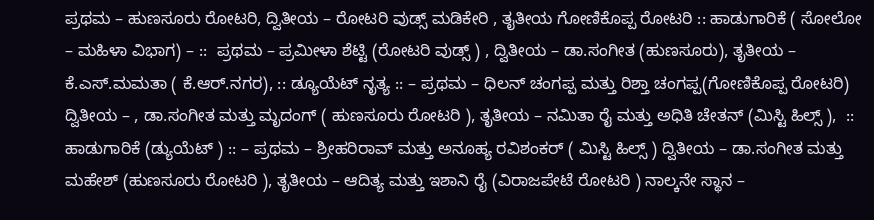ಪ್ರಥಮ – ಹುಣಸೂರು ರೋಟರಿ, ದ್ವಿತೀಯ – ರೋಟರಿ ವುಡ್ಸ್ ಮಡಿಕೇರಿ , ತೖತೀಯ ಗೋಣಿಕೊಪ್ಪ ರೋಟರಿ :: ಹಾಡುಗಾರಿಕೆ ( ಸೋಲೋ – ಮಹಿಳಾ ವಿಭಾಗ) – ::  ಪ್ರಥಮ – ಪ್ರಮೀಳಾ ಶೆಟ್ಟಿ (ರೋಟರಿ ವುಡ್ಸ್ ) , ದ್ವಿತೀಯ – ಡಾ.ಸಂಗೀತ (ಹುಣಸೂರು), ತೃತೀಯ – ಕೆ.ಎಸ್.ಮಮತಾ ( ಕೆ.ಆರ್.ನಗರ), :: ಡ್ಯೂಯೆಟ್ ನೃತ್ಯ :: – ಪ್ರಥಮ – ಧಿಲನ್ ಚಂಗಪ್ಪ ಮತ್ತು ರಿಶ್ತಾ ಚಂಗಪ್ಪ(ಗೋಣಿಕೊಪ್ಪ ರೋಟರಿ) ದ್ವಿತೀಯ – , ಡಾ.ಸಂಗೀತ ಮತ್ತು ಮೃದಂಗ್ ( ಹುಣಸೂರು ರೋಟರಿ ), ತೃತೀಯ – ನಮಿತಾ ರೈ ಮತ್ತು ಅಧಿತಿ ಚೇತನ್ (ಮಿಸ್ಟಿ ಹಿಲ್ಸ್ ),  :: ಹಾಡುಗಾರಿಕೆ (ಡ್ಯುಯೆಟ್ ) :: – ಪ್ರಥಮ – ಶ್ರೀಹರಿರಾವ್ ಮತ್ತು ಅನೂಹ್ಯ ರವಿಶಂಕರ್ ( ಮಿಸ್ಟಿ ಹಿಲ್ಸ್ ) ದ್ವಿತೀಯ – ಡಾ.ಸಂಗೀತ ಮತ್ತು ಮಹೇಶ್ (ಹುಣಸೂರು ರೋಟರಿ ), ತೃತೀಯ – ಆದಿತ್ಯ ಮತ್ತು ಇಶಾನಿ ರೈ (ವಿರಾಜಪೇಟೆ ರೋಟರಿ ) ನಾಲ್ಕನೇ ಸ್ಥಾನ –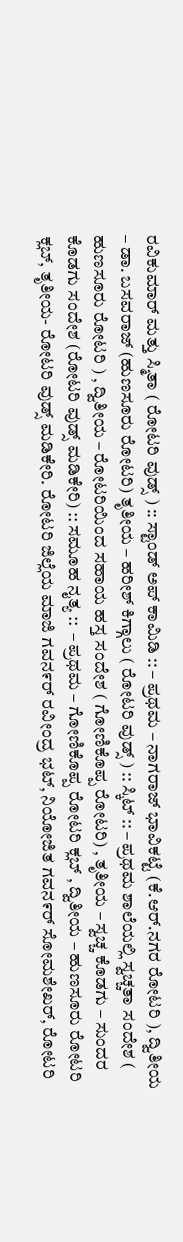ರವಿಕುಮಾರ್ ಮತ್ತು ಸ್ಮಿತಾ ( ರೋಟರಿ ವುಡ್ಸ್ ) :: ಸ್ಟಾಂಡ್ ಅಪ್ ಕಾಮಿಡಿ :: – ಪ್ರಥಮ – ನಾಗರಾಜ್ ಭಾವಿಕಟ್ಟೆ (ಕೆ.ಆರ್.ನಗರ ರೋಟರಿ ), ದ್ವಿತೀಯ – ಡಾ. ಬಸವರಾಜ್ (ಹುಣಸೂರು ರೋಟರಿ) ತೃತೀಯ – ಹರೀಶ್ ಕಿಗ್ಗಾಲು ( ರೋಟರಿ ವುಡ್ಸ್ ) :: ಸ್ಕಿಟ್ :: – ಪ್ರಥಮ ಶಾಲೆಯಲ್ಲಿ ಸ್ವಚ್ಚತಾ ಸಂದೇಶ ( ಹುಣಸೂರು ರೋಟರಿ ) , ದ್ವಿತೀಯ – ರೋಟರಿಯಿಂದ ಸಹಾಯ ಹಸ್ತ ಸಂದೇಶ ( ಗೋಣಿಕೊಪ್ಪ ರೋಟರಿ) , ತೃತೀಯ – ಸ್ವಚ್ಚ ಕೊಡಗು – ಸುಂದರ ಕೊಡಗು ಸಂದೇಶ (ರೋಟರಿ ವುಡ್ಸ್ ಮಡಿಕೇರಿ) :: ಸಮೂಹ ನೖತ್ಯ ::  – ಪ್ರಥಮ – ಗೋಣಿಕೊಪ್ಪ ರೋಟರಿ ಕ್ಲಬ್ , ದ್ವಿತೀಯ – ಹುಣಸೂರು ರೋಟರಿ ಕ್ಲಬ್, ತೃತೀಯ- ರೋಟರಿ ವುಡ್ಸ್ ಮಡಿಕೇರಿ. ರೋಟರಿ ಜಿಲ್ಲೆಯ ಮಾಜಿ ಗವನ೯ರ್ ರವೀಂದ್ರ ಭಟ್, ನಿಯೋಜಿತ ಗವನ೯ರ್ ಸೋಮಶೇಖರ್, ರೋಟರಿ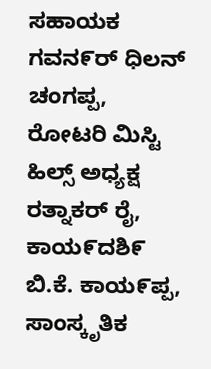ಸಹಾಯಕ ಗವನ೯ರ್ ಧಿಲನ್ ಚಂಗಪ್ಪ, ರೋಟರಿ ಮಿಸ್ಟಿ ಹಿಲ್ಸ್ ಅಧ್ಯಕ್ಷ ರತ್ನಾಕರ್ ರೈ, ಕಾಯ೯ದಶಿ೯ ಬಿ.ಕೆ. ಕಾಯ೯ಪ್ಪ, ಸಾಂಸ್ಕೃತಿಕ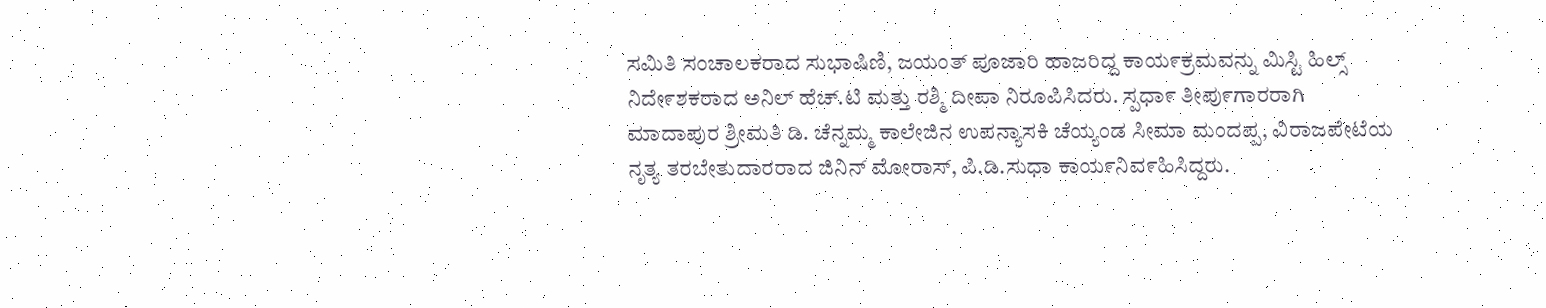ಸಮಿತಿ ಸಂಚಾಲಕರಾದ ಸುಭಾಷಿಣಿ, ಜಯಂತ್ ಪೂಜಾರಿ ಹಾಜರಿದ್ದ ಕಾಯ೯ಕ್ರಮವನ್ನು ಮಿಸ್ಟಿ ಹಿಲ್ಸ್ ನಿದೇ೯ಶಕರಾದ ಅನಿಲ್ ಹೆಚ್.ಟಿ ಮತ್ತು ರಶ್ಮಿ ದೀಪಾ ನಿರೂಪಿಸಿದರು. ಸ್ಪಧಾ೯ ತೀಪು೯ಗಾರರಾಗಿ ಮಾದಾಪುರ ಶ್ರೀಮತಿ ಡಿ. ಚೆನ್ನಮ್ಮ ಕಾಲೇಜಿನ ಉಪನ್ಯಾಸಕಿ ಚೆಯ್ಯಂಡ ಸೀಮಾ ಮಂದಪ್ಪ, ವಿರಾಜಪೇಟೆಯ ನೃತ್ಯ ತರಬೇತುದಾರರಾದ ಜಿನಿನ್ ಮೋರಾಸ್, ಪಿ.ಡಿ.ಸುಧಾ ಕಾಯ೯ನಿವ೯ಹಿಸಿದ್ದರು.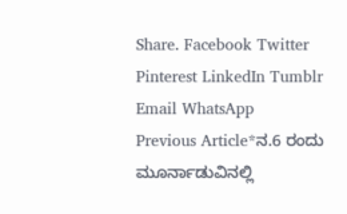Share. Facebook Twitter Pinterest LinkedIn Tumblr Email WhatsApp
Previous Article*ನ.6 ರಂದು ಮೂರ್ನಾಡುವಿನಲ್ಲಿ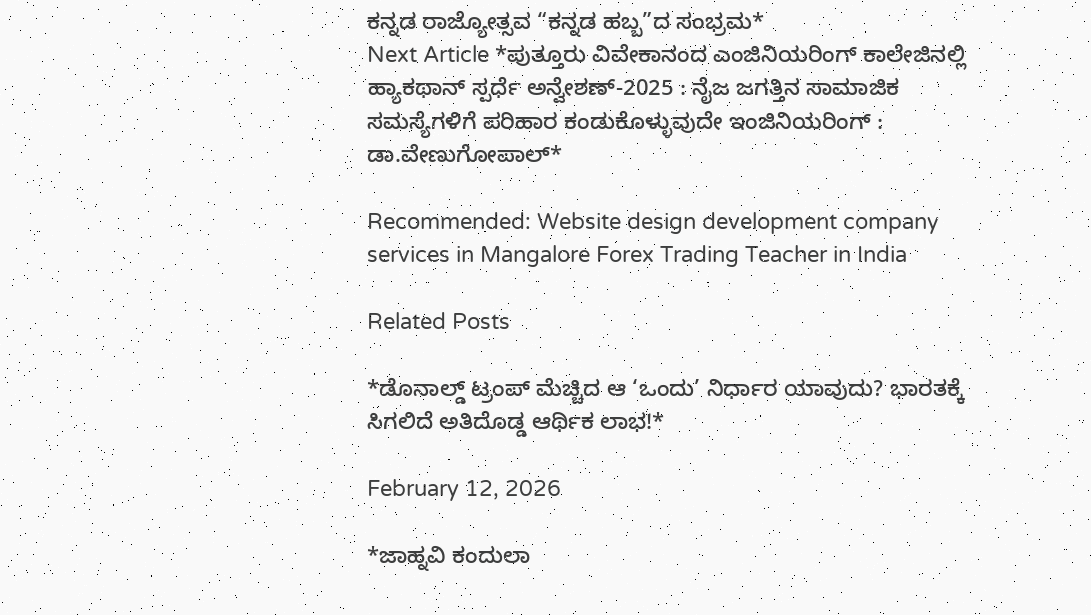ಕನ್ನಡ ರಾಜ್ಯೋತ್ಸವ “ಕನ್ನಡ ಹಬ್ಬ”ದ ಸಂಭ್ರಮ*
Next Article *ಪುತ್ತೂರು ವಿವೇಕಾನಂದ ಎಂಜಿನಿಯರಿಂಗ್ ಕಾಲೇಜಿನಲ್ಲಿ ಹ್ಯಾಕಥಾನ್ ಸ್ಪರ್ಧೆ ಅನ್ವೇಶಣ್-2025 : ನೈಜ ಜಗತ್ತಿನ ಸಾಮಾಜಿಕ ಸಮಸ್ಯೆಗಳಿಗೆ ಪರಿಹಾರ ಕಂಡುಕೊಳ್ಳುವುದೇ ಇಂಜಿನಿಯರಿಂಗ್ : ಡಾ.ವೇಣುಗೋಪಾಲ್*

Recommended: Website design development company services in Mangalore Forex Trading Teacher in India

Related Posts

*ಡೊನಾಲ್ಡ್ ಟ್ರಂಪ್ ಮೆಚ್ಚಿದ ಆ ‘ಒಂದು’ ನಿರ್ಧಾರ ಯಾವುದು? ಭಾರತಕ್ಕೆ ಸಿಗಲಿದೆ ಅತಿದೊಡ್ಡ ಆರ್ಥಿಕ ಲಾಭ!*

February 12, 2026

*ಜಾಹ್ನವಿ ಕಂದುಲಾ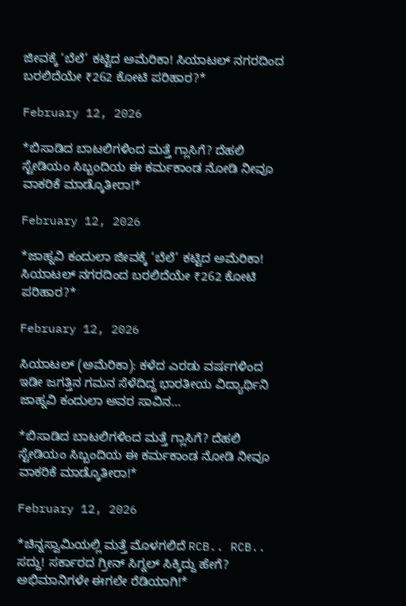ಜೀವಕ್ಕೆ ‘ಬೆಲೆ’ ಕಟ್ಟಿದ ಅಮೆರಿಕಾ! ಸಿಯಾಟಲ್ ನಗರದಿಂದ ಬರಲಿದೆಯೇ ₹262 ಕೋಟಿ ಪರಿಹಾರ?*

February 12, 2026

*ಬಿಸಾಡಿದ ಬಾಟಲಿಗಳಿಂದ ಮತ್ತೆ ಗ್ಲಾಸಿಗೆ? ದೆಹಲಿ ಸ್ಟೇಡಿಯಂ ಸಿಬ್ಬಂದಿಯ ಈ ಕರ್ಮಕಾಂಡ ನೋಡಿ ನೀವೂ ವಾಕರಿಕೆ ಮಾಡ್ಕೊತೀರಾ!*

February 12, 2026

*ಜಾಹ್ನವಿ ಕಂದುಲಾ ಜೀವಕ್ಕೆ ‘ಬೆಲೆ’ ಕಟ್ಟಿದ ಅಮೆರಿಕಾ! ಸಿಯಾಟಲ್ ನಗರದಿಂದ ಬರಲಿದೆಯೇ ₹262 ಕೋಟಿ ಪರಿಹಾರ?*

February 12, 2026

ಸಿಯಾಟಲ್ (ಅಮೆರಿಕಾ): ಕಳೆದ ಎರಡು ವರ್ಷಗಳಿಂದ ಇಡೀ ಜಗತ್ತಿನ ಗಮನ ಸೆಳೆದಿದ್ದ ಭಾರತೀಯ ವಿದ್ಯಾರ್ಥಿನಿ ಜಾಹ್ನವಿ ಕಂದುಲಾ ಅವರ ಸಾವಿನ…

*ಬಿಸಾಡಿದ ಬಾಟಲಿಗಳಿಂದ ಮತ್ತೆ ಗ್ಲಾಸಿಗೆ? ದೆಹಲಿ ಸ್ಟೇಡಿಯಂ ಸಿಬ್ಬಂದಿಯ ಈ ಕರ್ಮಕಾಂಡ ನೋಡಿ ನೀವೂ ವಾಕರಿಕೆ ಮಾಡ್ಕೊತೀರಾ!*

February 12, 2026

*ಚಿನ್ನಸ್ವಾಮಿಯಲ್ಲಿ ಮತ್ತೆ ಮೊಳಗಲಿದೆ RCB.. RCB.. ಸದ್ದು! ಸರ್ಕಾರದ ಗ್ರೀನ್ ಸಿಗ್ನಲ್ ಸಿಕ್ಕಿದ್ದು ಹೇಗೆ? ಅಭಿಮಾನಿಗಳೇ ಈಗಲೇ ರೆಡಿಯಾಗಿ!*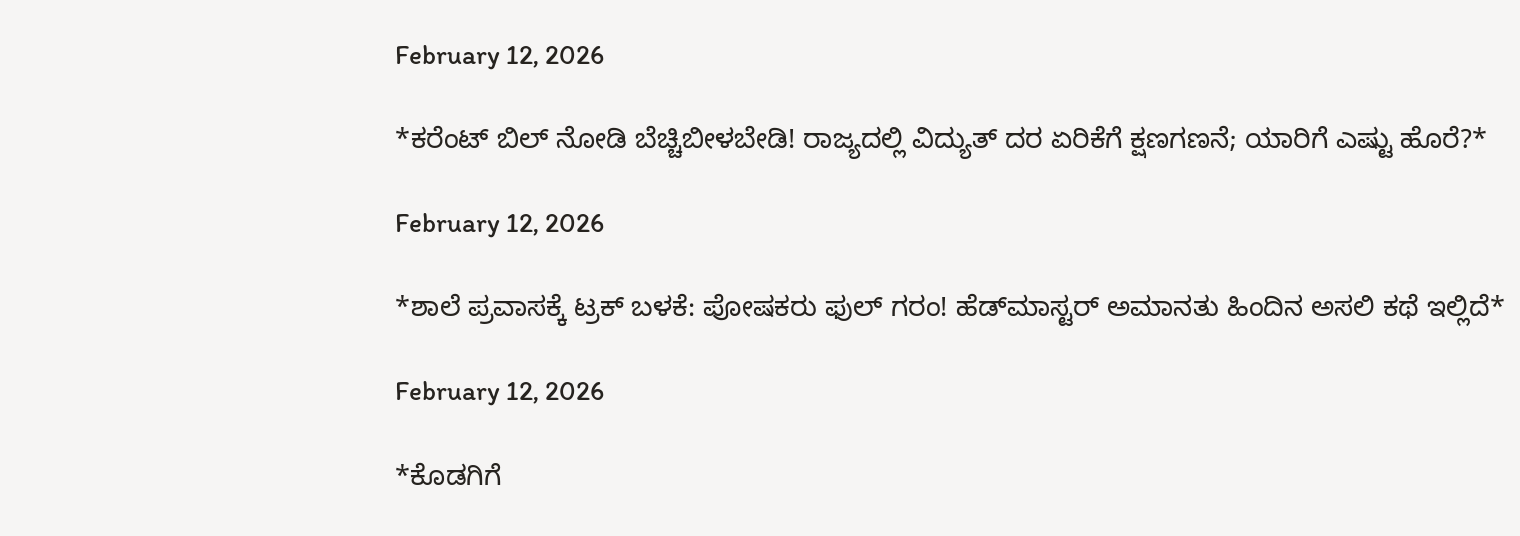February 12, 2026

*ಕರೆಂಟ್ ಬಿಲ್ ನೋಡಿ ಬೆಚ್ಚಿಬೀಳಬೇಡಿ! ರಾಜ್ಯದಲ್ಲಿ ವಿದ್ಯುತ್ ದರ ಏರಿಕೆಗೆ ಕ್ಷಣಗಣನೆ; ಯಾರಿಗೆ ಎಷ್ಟು ಹೊರೆ?*

February 12, 2026

*ಶಾಲೆ ಪ್ರವಾಸಕ್ಕೆ ಟ್ರಕ್ ಬಳಕೆ: ಪೋಷಕರು ಫುಲ್ ಗರಂ! ಹೆಡ್‌ಮಾಸ್ಟರ್ ಅಮಾನತು ಹಿಂದಿನ ಅಸಲಿ ಕಥೆ ಇಲ್ಲಿದೆ*

February 12, 2026

*ಕೊಡಗಿಗೆ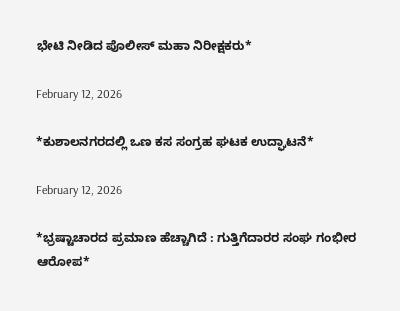ಭೇಟಿ ನೀಡಿದ ಪೊಲೀಸ್ ಮಹಾ ನಿರೀಕ್ಷಕರು*

February 12, 2026

*ಕುಶಾಲನಗರದಲ್ಲಿ ಒಣ ಕಸ ಸಂಗ್ರಹ ಘಟಕ ಉದ್ಘಾಟನೆ*

February 12, 2026

*ಭ್ರಷ್ಟಾಚಾರದ ಪ್ರಮಾಣ ಹೆಚ್ಚಾಗಿದೆ : ಗುತ್ತಿಗೆದಾರರ ಸಂಘ ಗಂಭೀರ ಆರೋಪ*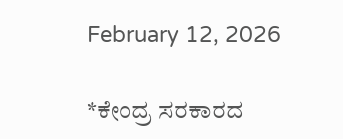February 12, 2026

*ಕೇಂದ್ರ ಸರಕಾರದ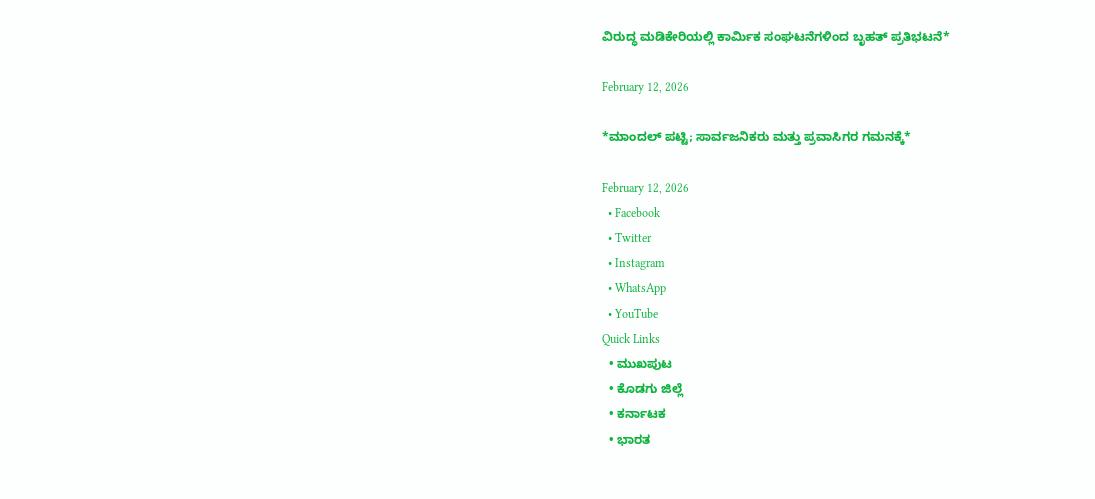ವಿರುದ್ಧ ಮಡಿಕೇರಿಯಲ್ಲಿ ಕಾರ್ಮಿಕ ಸಂಘಟನೆಗಳಿಂದ ಬೃಹತ್ ಪ್ರತಿಭಟನೆ*

February 12, 2026

*ಮಾಂದಲ್ ಪಟ್ಟಿ; ಸಾರ್ವಜನಿಕರು ಮತ್ತು ಪ್ರವಾಸಿಗರ ಗಮನಕ್ಕೆ*

February 12, 2026
  • Facebook
  • Twitter
  • Instagram
  • WhatsApp
  • YouTube
Quick Links
  • ಮುಖಪುಟ
  • ಕೊಡಗು ಜಿಲ್ಲೆ
  • ಕರ್ನಾಟಕ
  • ಭಾರತ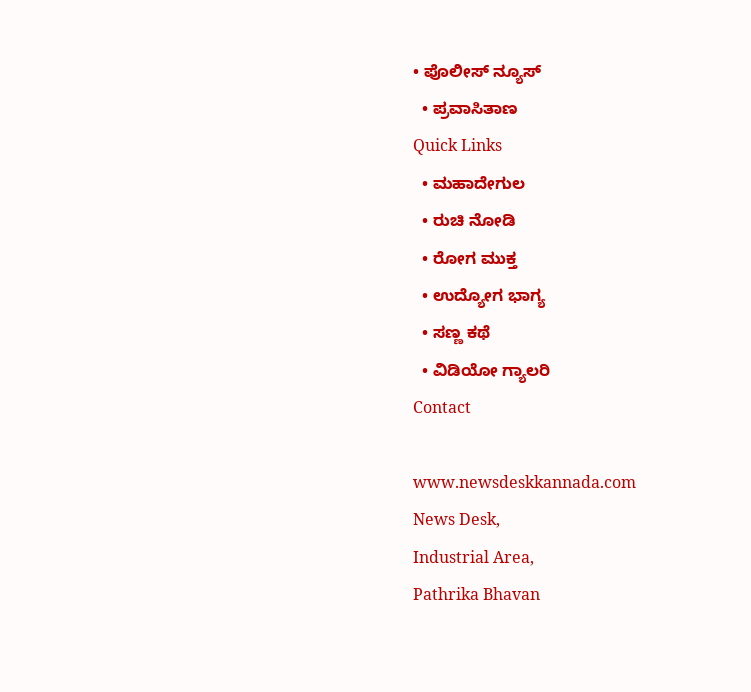• ಪೊಲೀಸ್ ನ್ಯೂಸ್
  • ಪ್ರವಾಸಿತಾಣ
Quick Links
  • ಮಹಾದೇಗುಲ
  • ರುಚಿ ನೋಡಿ
  • ರೋಗ ಮುಕ್ತ
  • ಉದ್ಯೋಗ ಭಾಗ್ಯ
  • ಸಣ್ಣ ಕಥೆ
  • ವಿಡಿಯೋ ಗ್ಯಾಲರಿ
Contact

www.newsdeskkannada.com
News Desk,
Industrial Area,
Pathrika Bhavan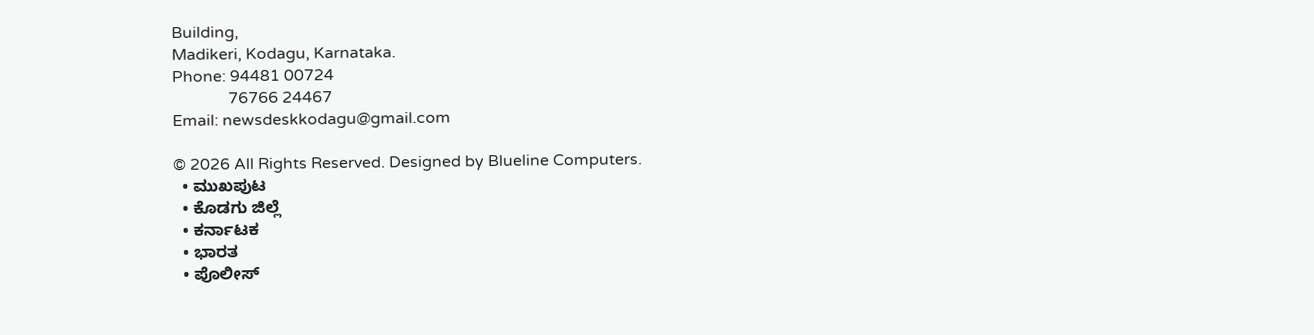Building,
Madikeri, Kodagu, Karnataka.
Phone: 94481 00724
              76766 24467
Email: newsdeskkodagu@gmail.com

© 2026 All Rights Reserved. Designed by Blueline Computers.
  • ಮುಖಪುಟ
  • ಕೊಡಗು ಜಿಲ್ಲೆ
  • ಕರ್ನಾಟಕ
  • ಭಾರತ
  • ಪೊಲೀಸ್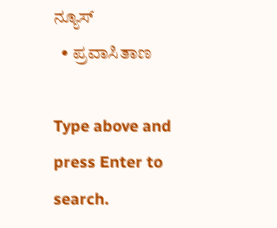ನ್ಯೂಸ್
  • ಪ್ರವಾಸಿತಾಣ

Type above and press Enter to search.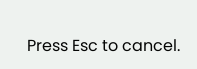Press Esc to cancel.